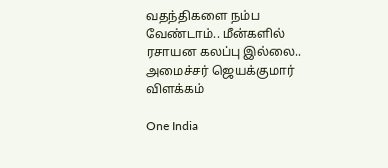வதந்திகளை நம்ப வேண்டாம்.. மீன்களில் ரசாயன கலப்பு இல்லை.. அமைச்சர் ஜெயக்குமார் விளக்கம்

One India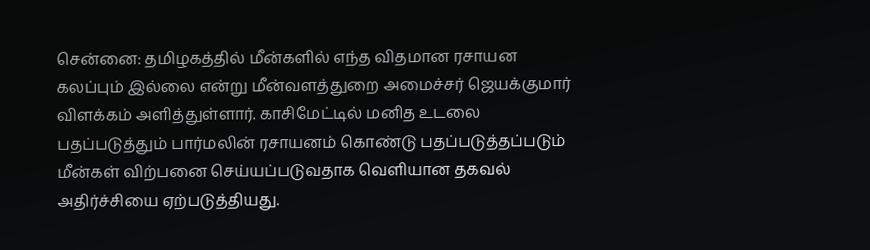சென்னை: தமிழகத்தில் மீன்களில் எந்த விதமான ரசாயன கலப்பும் இல்லை என்று மீன்வளத்துறை அமைச்சர் ஜெயக்குமார் விளக்கம் அளித்துள்ளார். காசிமேட்டில் மனித உடலை பதப்படுத்தும் பார்மலின் ரசாயனம் கொண்டு பதப்படுத்தப்படும் மீன்கள் விற்பனை செய்யப்படுவதாக வெளியான தகவல் அதிர்ச்சியை ஏற்படுத்தியது.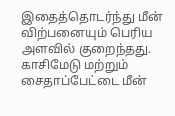இதைத்தொடர்ந்து மீன் விற்பனையும் பெரிய அளவில் குறைந்தது. காசிமேடு மற்றும் சைதாப்பேட்டை மீன்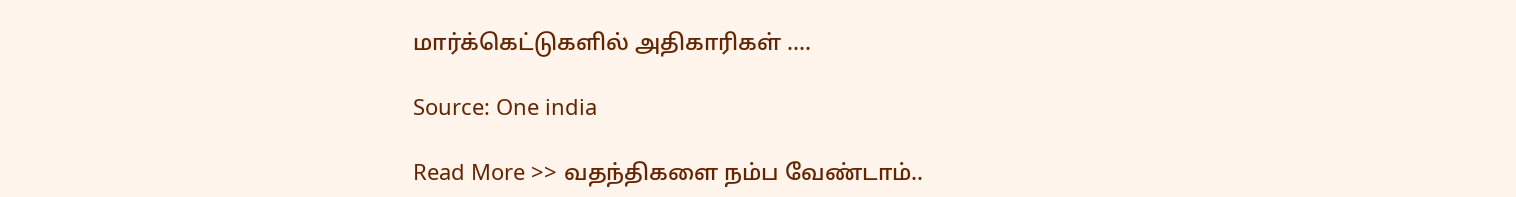மார்க்கெட்டுகளில் அதிகாரிகள் ….

Source: One india

Read More >> வதந்திகளை நம்ப வேண்டாம்..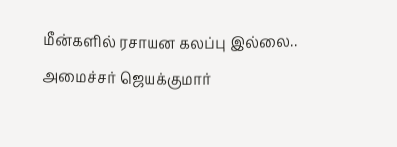மீன்களில் ரசாயன கலப்பு இல்லை.. அமைச்சர் ஜெயக்குமார்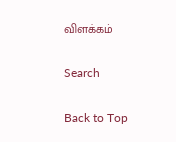விளக்கம்

Search

Back to Top